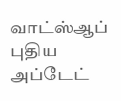வாட்ஸ்ஆப் புதிய அப்டேட்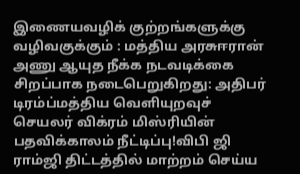இணையவழிக் குற்றங்களுக்கு வழிவகுக்கும் : மத்திய அரசுஈரான் அணு ஆயுத நீக்க நடவடிக்கை சிறப்பாக நடைபெறுகிறது: அதிபர் டிரம்ப்மத்திய வெளியுறவுச் செயலர் விக்ரம் மிஸ்ரியின் பதவிக்காலம் நீட்டிப்பு!விபி ஜி ராம்ஜி திட்டத்தில் மாற்றம் செய்ய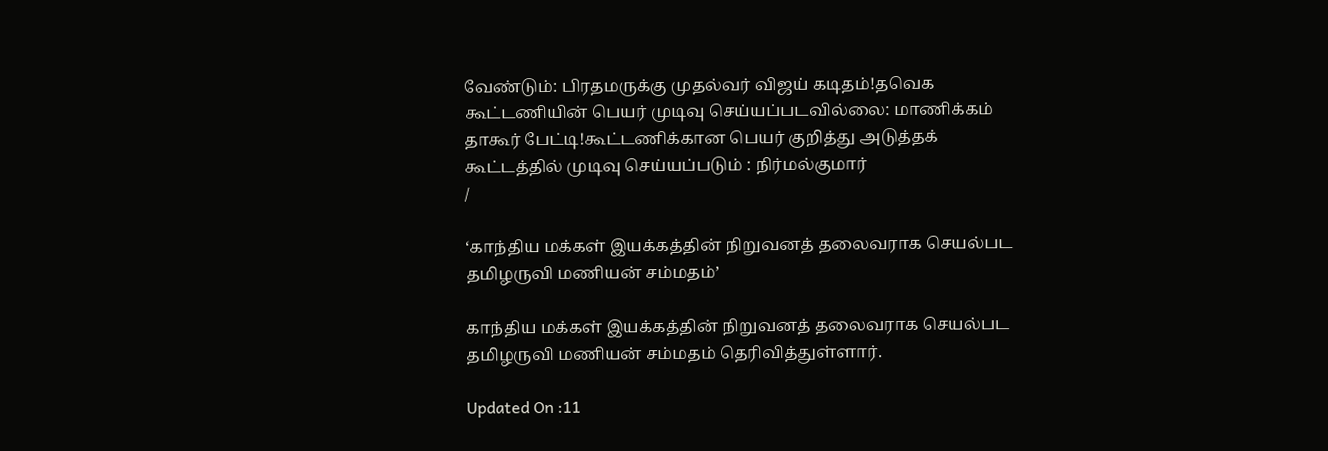வேண்டும்: பிரதமருக்கு முதல்வர் விஜய் கடிதம்!தவெக கூட்டணியின் பெயர் முடிவு செய்யப்படவில்லை: மாணிக்கம் தாகூர் பேட்டி!கூட்டணிக்கான பெயர் குறித்து அடுத்தக் கூட்டத்தில் முடிவு செய்யப்படும் : நிர்மல்குமார்
/

‘காந்திய மக்கள் இயக்கத்தின் நிறுவனத் தலைவராக செயல்பட தமிழருவி மணியன் சம்மதம்’

காந்திய மக்கள் இயக்கத்தின் நிறுவனத் தலைவராக செயல்பட தமிழருவி மணியன் சம்மதம் தெரிவித்துள்ளார்.

Updated On :11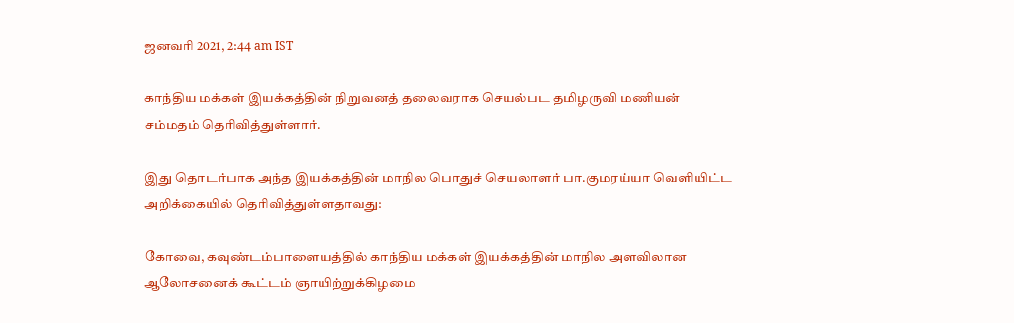ஜனவரி 2021, 2:44 am IST

காந்திய மக்கள் இயக்கத்தின் நிறுவனத் தலைவராக செயல்பட தமிழருவி மணியன் சம்மதம் தெரிவித்துள்ளார்.

இது தொடர்பாக அந்த இயக்கத்தின் மாநில பொதுச் செயலாளர் பா.குமரய்யா வெளியிட்ட அறிக்கையில் தெரிவித்துள்ளதாவது:

கோவை, கவுண்டம்பாளையத்தில் காந்திய மக்கள் இயக்கத்தின் மாநில அளவிலான ஆலோசனைக் கூட்டம் ஞாயிற்றுக்கிழமை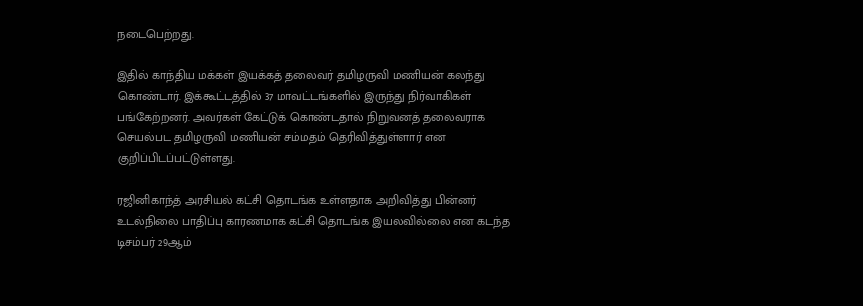நடைபெற்றது.

இதில் காந்திய மக்கள் இயக்கத் தலைவர் தமிழருவி மணியன் கலந்து கொண்டார். இக்கூட்டத்தில் 37 மாவட்டங்களில் இருந்து நிர்வாகிகள் பங்கேற்றனர். அவர்கள் கேட்டுக் கொண்டதால் நிறுவனத் தலைவராக செயல்பட தமிழருவி மணியன் சம்மதம் தெரிவித்துள்ளார் என குறிப்பிடப்பட்டுள்ளது.

ரஜினிகாந்த் அரசியல் கட்சி தொடங்க உள்ளதாக அறிவித்து பின்னர் உடல்நிலை பாதிப்பு காரணமாக கட்சி தொடங்க இயலவில்லை என கடந்த டிசம்பர் 29ஆம்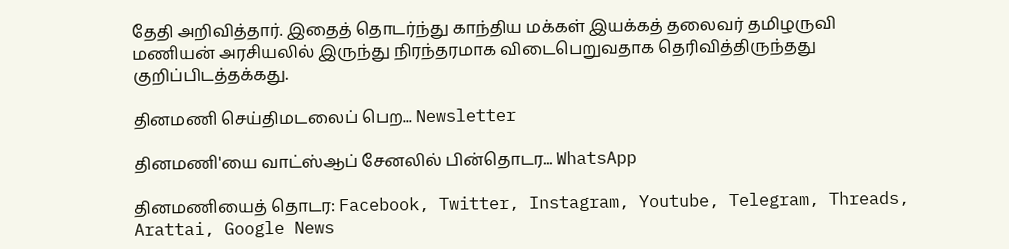தேதி அறிவித்தார். இதைத் தொடர்ந்து காந்திய மக்கள் இயக்கத் தலைவர் தமிழருவி மணியன் அரசியலில் இருந்து நிரந்தரமாக விடைபெறுவதாக தெரிவித்திருந்தது குறிப்பிடத்தக்கது.

தினமணி செய்திமடலைப் பெற... Newsletter

தினமணி'யை வாட்ஸ்ஆப் சேனலில் பின்தொடர... WhatsApp

தினமணியைத் தொடர: Facebook, Twitter, Instagram, Youtube, Telegram, Threads, Arattai, Google News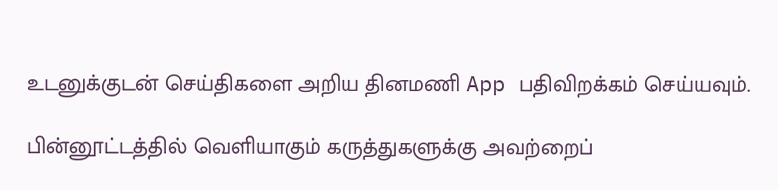உடனுக்குடன் செய்திகளை அறிய தினமணி App பதிவிறக்கம் செய்யவும்.

பின்னூட்டத்தில் வெளியாகும் கருத்துகளுக்கு அவற்றைப்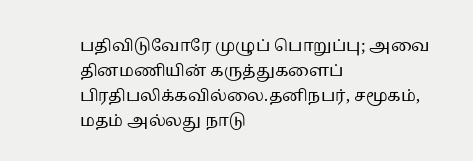பதிவிடுவோரே முழுப் பொறுப்பு; அவை தினமணியின் கருத்துகளைப் பிரதிபலிக்கவில்லை.தனிநபர், சமூகம், மதம் அல்லது நாடு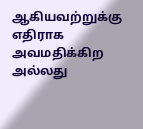ஆகியவற்றுக்கு எதிராக அவமதிக்கிற அல்லது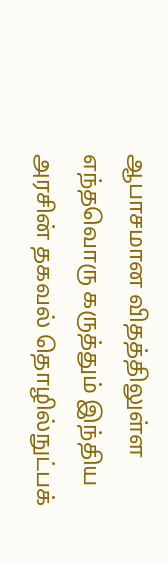ஆபாசமான விதத்திலுள்ள எந்தவொரு கருத்தும் இந்திய அரசின் தகவல் தொழில்நுட்பக்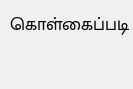கொள்கைப்படி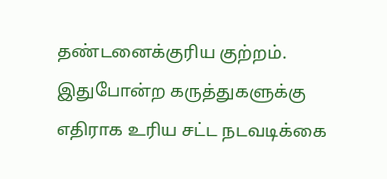தண்டனைக்குரிய குற்றம். இதுபோன்ற கருத்துகளுக்கு எதிராக உரிய சட்ட நடவடிக்கை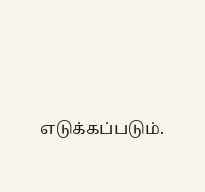எடுக்கப்படும்.